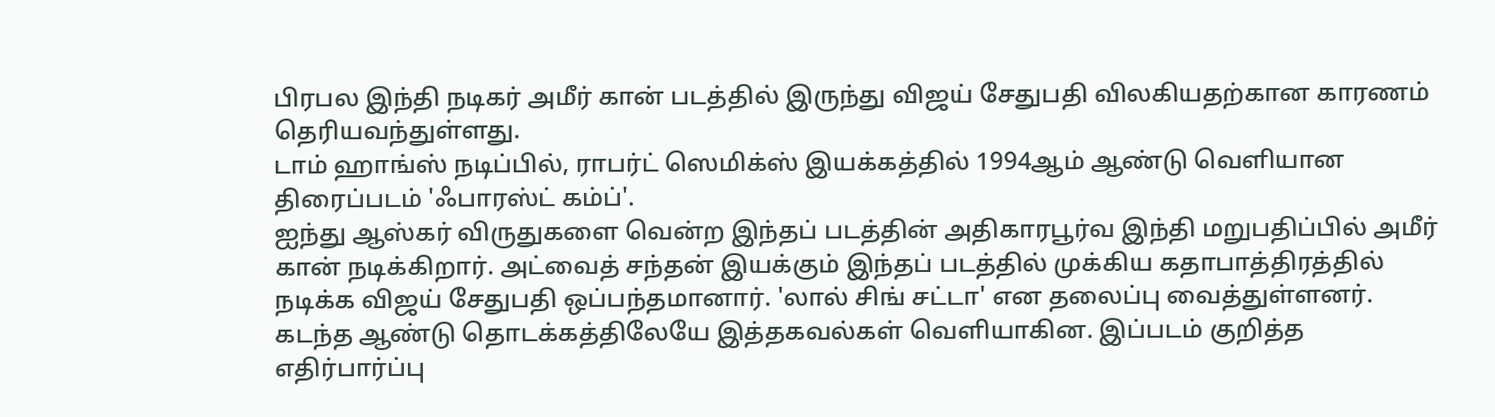பிரபல இந்தி நடிகர் அமீர் கான் படத்தில் இருந்து விஜய் சேதுபதி விலகியதற்கான காரணம் தெரியவந்துள்ளது.
டாம் ஹாங்ஸ் நடிப்பில், ராபர்ட் ஸெமிக்ஸ் இயக்கத்தில் 1994ஆம் ஆண்டு வெளியான திரைப்படம் 'ஃபாரஸ்ட் கம்ப்'.
ஐந்து ஆஸ்கர் விருதுகளை வென்ற இந்தப் படத்தின் அதிகாரபூர்வ இந்தி மறுபதிப்பில் அமீர் கான் நடிக்கிறார். அட்வைத் சந்தன் இயக்கும் இந்தப் படத்தில் முக்கிய கதாபாத்திரத்தில் நடிக்க விஜய் சேதுபதி ஒப்பந்தமானார். 'லால் சிங் சட்டா' என தலைப்பு வைத்துள்ளனர்.
கடந்த ஆண்டு தொடக்கத்திலேயே இத்தகவல்கள் வெளியாகின. இப்படம் குறித்த எதிர்பார்ப்பு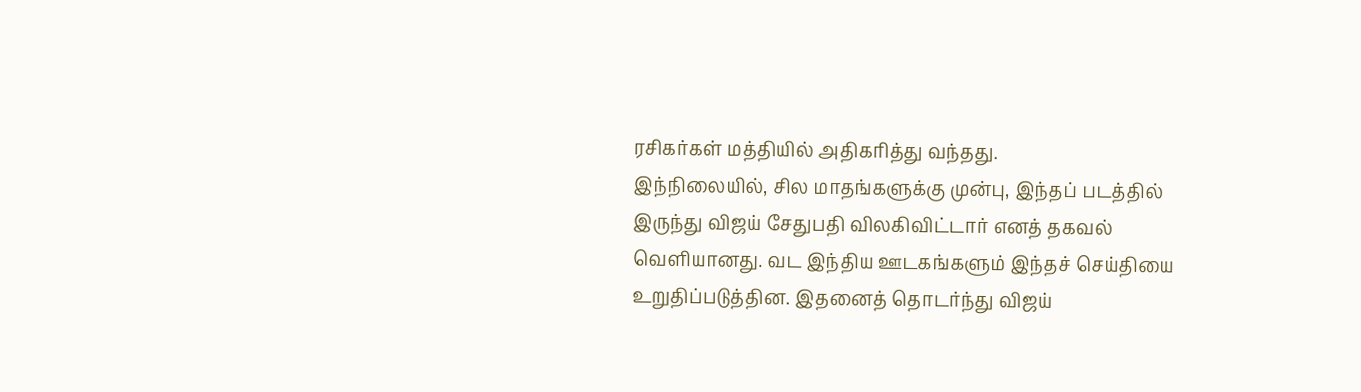ரசிகர்கள் மத்தியில் அதிகரித்து வந்தது.
இந்நிலையில், சில மாதங்களுக்கு முன்பு, இந்தப் படத்தில் இருந்து விஜய் சேதுபதி விலகிவிட்டார் எனத் தகவல் வெளியானது. வட இந்திய ஊடகங்களும் இந்தச் செய்தியை உறுதிப்படுத்தின. இதனைத் தொடர்ந்து விஜய்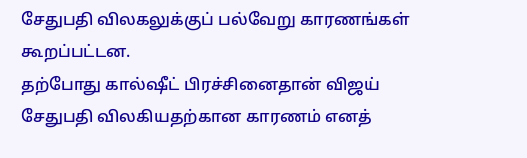சேதுபதி விலகலுக்குப் பல்வேறு காரணங்கள் கூறப்பட்டன.
தற்போது கால்ஷீட் பிரச்சினைதான் விஜய் சேதுபதி விலகியதற்கான காரணம் எனத்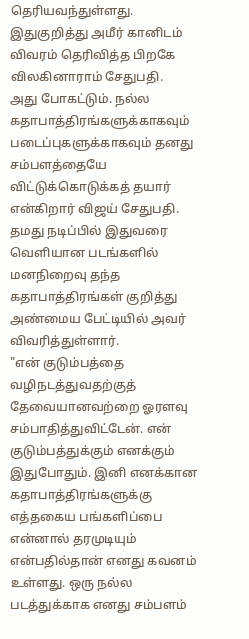தெரியவந்துள்ளது. இதுகுறித்து அமீர் கானிடம் விவரம் தெரிவித்த பிறகே விலகினாராம் சேதுபதி.
அது போகட்டும். நல்ல கதாபாத்திரங்களுக்காகவும் படைப்புகளுக்காகவும் தனது சம்பளத்தையே விட்டுக்கொடுக்கத் தயார் என்கிறார் விஜய் சேதுபதி.
தமது நடிப்பில் இதுவரை வெளியான படங்களில் மனநிறைவு தந்த கதாபாத்திரங்கள் குறித்து அண்மைய பேட்டியில் அவர் விவரித்துள்ளார்.
"என் குடும்பத்தை வழிநடத்துவதற்குத் தேவையானவற்றை ஓரளவு சம்பாதித்துவிட்டேன். என் குடும்பத்துக்கும் எனக்கும் இதுபோதும். இனி எனக்கான கதாபாத்திரங்களுக்கு எத்தகைய பங்களிப்பை என்னால் தரமுடியும் என்பதில்தான் எனது கவனம் உள்ளது. ஒரு நல்ல படத்துக்காக எனது சம்பளம்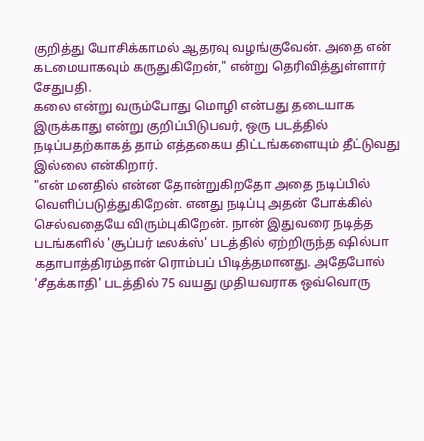குறித்து யோசிக்காமல் ஆதரவு வழங்குவேன். அதை என் கடமையாகவும் கருதுகிறேன்," என்று தெரிவித்துள்ளார் சேதுபதி.
கலை என்று வரும்போது மொழி என்பது தடையாக இருக்காது என்று குறிப்பிடுபவர், ஒரு படத்தில் நடிப்பதற்காகத் தாம் எத்தகைய திட்டங்களையும் தீட்டுவது இல்லை என்கிறார்.
"என் மனதில் என்ன தோன்றுகிறதோ அதை நடிப்பில் வெளிப்படுத்துகிறேன். எனது நடிப்பு அதன் போக்கில் செல்வதையே விரும்புகிறேன். நான் இதுவரை நடித்த படங்களில் 'சூப்பர் டீலக்ஸ்' படத்தில் ஏற்றிருந்த ஷில்பா கதாபாத்திரம்தான் ரொம்பப் பிடித்தமானது. அதேபோல் 'சீதக்காதி' படத்தில் 75 வயது முதியவராக ஒவ்வொரு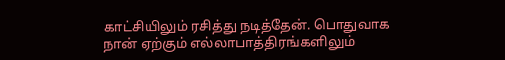காட்சியிலும் ரசித்து நடித்தேன். பொதுவாக நான் ஏற்கும் எல்லாபாத்திரங்களிலும்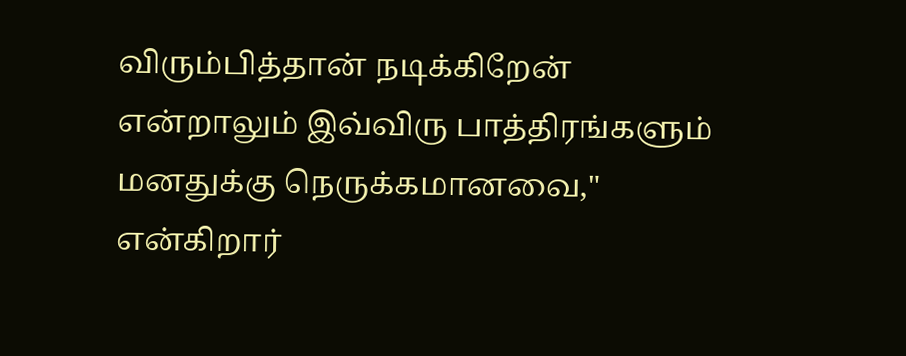விரும்பித்தான் நடிக்கிறேன் என்றாலும் இவ்விரு பாத்திரங்களும் மனதுக்கு நெருக்கமானவை," என்கிறார்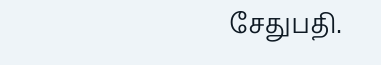சேதுபதி.